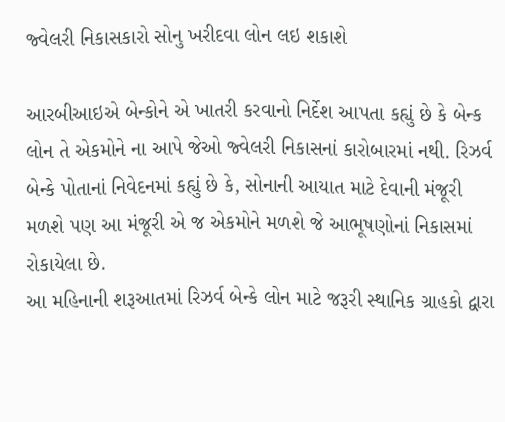જ્વેલરી નિકાસકારો સોનુ ખરીદવા લોન લઇ શકાશે

આરબીઆઇએ બેન્કોને એ ખાતરી કરવાનો નિર્દેશ આપતા કહ્યું છે કે બેન્ક લોન તે એકમોને ના આપે જેઓ જ્વેલરી નિકાસનાં કારોબારમાં નથી. રિઝર્વ બેન્કે પોતાનાં નિવેદનમાં કહ્યું છે કે, સોનાની આયાત માટે દેવાની મંજૂરી મળશે પણ આ મંજૂરી એ જ એકમોને મળશે જે આભૂષણોનાં નિકાસમાં રોકાયેલા છે.
આ મહિનાની શરૂઆતમાં રિઝર્વ બેન્કે લોન માટે જરૂરી સ્થાનિક ગ્રાહકો દ્વારા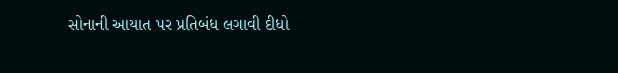સોનાની આયાત પર પ્રતિબંધ લગાવી દીધો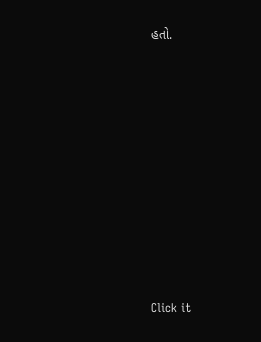હતો.












Click it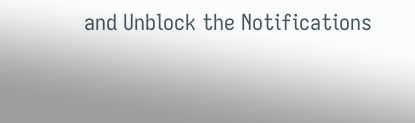and Unblock the Notifications